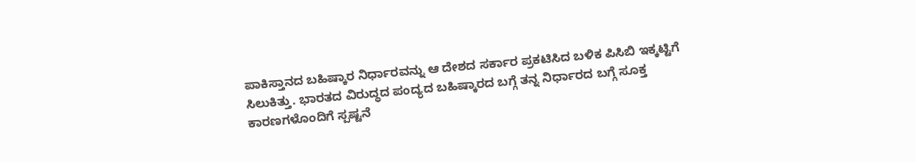ಪಾಕಿಸ್ತಾನದ ಬಹಿಷ್ಕಾರ ನಿರ್ಧಾರವನ್ನು ಆ ದೇಶದ ಸರ್ಕಾರ ಪ್ರಕಟಿಸಿದ ಬಳಿಕ ಪಿಸಿಬಿ ಇಕ್ಕಟ್ಟಿಗೆ ಸಿಲುಕಿತ್ತು. ಭಾರತದ ವಿರುದ್ಧದ ಪಂದ್ಯದ ಬಹಿಷ್ಕಾರದ ಬಗ್ಗೆ ತನ್ನ ನಿರ್ಧಾರದ ಬಗ್ಗೆ ಸೂಕ್ತ ಕಾರಣಗಳೊಂದಿಗೆ ಸ್ಪಷ್ಟನೆ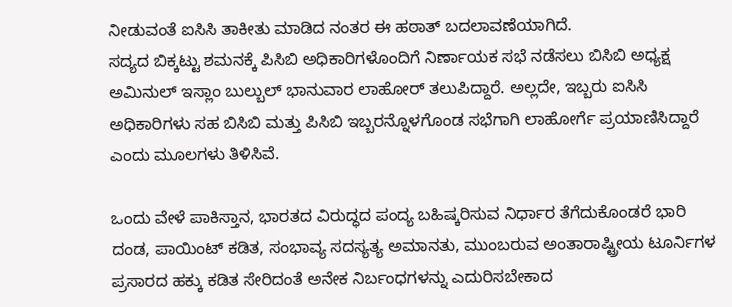ನೀಡುವಂತೆ ಐಸಿಸಿ ತಾಕೀತು ಮಾಡಿದ ನಂತರ ಈ ಹಠಾತ್ ಬದಲಾವಣೆಯಾಗಿದೆ.
ಸದ್ಯದ ಬಿಕ್ಕಟ್ಟು ಶಮನಕ್ಕೆ ಪಿಸಿಬಿ ಅಧಿಕಾರಿಗಳೊಂದಿಗೆ ನಿರ್ಣಾಯಕ ಸಭೆ ನಡೆಸಲು ಬಿಸಿಬಿ ಅಧ್ಯಕ್ಷ ಅಮಿನುಲ್ ಇಸ್ಲಾಂ ಬುಲ್ಬುಲ್ ಭಾನುವಾರ ಲಾಹೋರ್ ತಲುಪಿದ್ದಾರೆ. ಅಲ್ಲದೇ, ಇಬ್ಬರು ಐಸಿಸಿ ಅಧಿಕಾರಿಗಳು ಸಹ ಬಿಸಿಬಿ ಮತ್ತು ಪಿಸಿಬಿ ಇಬ್ಬರನ್ನೊಳಗೊಂಡ ಸಭೆಗಾಗಿ ಲಾಹೋರ್ಗೆ ಪ್ರಯಾಣಿಸಿದ್ದಾರೆ ಎಂದು ಮೂಲಗಳು ತಿಳಿಸಿವೆ.

ಒಂದು ವೇಳೆ ಪಾಕಿಸ್ತಾನ, ಭಾರತದ ವಿರುದ್ಧದ ಪಂದ್ಯ ಬಹಿಷ್ಕರಿಸುವ ನಿರ್ಧಾರ ತೆಗೆದುಕೊಂಡರೆ ಭಾರಿ ದಂಡ, ಪಾಯಿಂಟ್ ಕಡಿತ, ಸಂಭಾವ್ಯ ಸದಸ್ಯತ್ಯ ಅಮಾನತು, ಮುಂಬರುವ ಅಂತಾರಾಷ್ಟ್ರೀಯ ಟೂರ್ನಿಗಳ ಪ್ರಸಾರದ ಹಕ್ಕು ಕಡಿತ ಸೇರಿದಂತೆ ಅನೇಕ ನಿರ್ಬಂಧಗಳನ್ನು ಎದುರಿಸಬೇಕಾದ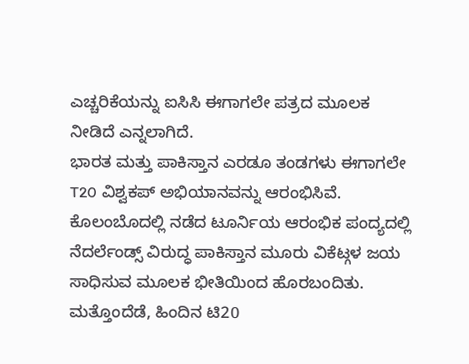ಎಚ್ಚರಿಕೆಯನ್ನು ಐಸಿಸಿ ಈಗಾಗಲೇ ಪತ್ರದ ಮೂಲಕ ನೀಡಿದೆ ಎನ್ನಲಾಗಿದೆ.
ಭಾರತ ಮತ್ತು ಪಾಕಿಸ್ತಾನ ಎರಡೂ ತಂಡಗಳು ಈಗಾಗಲೇ T20 ವಿಶ್ವಕಪ್ ಅಭಿಯಾನವನ್ನು ಆರಂಭಿಸಿವೆ. ಕೊಲಂಬೊದಲ್ಲಿ ನಡೆದ ಟೂರ್ನಿಯ ಆರಂಭಿಕ ಪಂದ್ಯದಲ್ಲಿ ನೆದರ್ಲೆಂಡ್ಸ್ ವಿರುದ್ಧ ಪಾಕಿಸ್ತಾನ ಮೂರು ವಿಕೆಟ್ಗಳ ಜಯ ಸಾಧಿಸುವ ಮೂಲಕ ಭೀತಿಯಿಂದ ಹೊರಬಂದಿತು. ಮತ್ತೊಂದೆಡೆ, ಹಿಂದಿನ ಟಿ20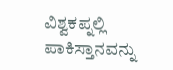ವಿಶ್ವಕಪ್ನಲ್ಲಿ ಪಾಕಿಸ್ತಾನವನ್ನು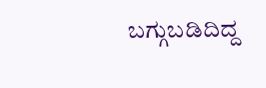ಬಗ್ಗುಬಡಿದಿದ್ದ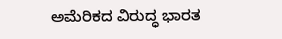ಅಮೆರಿಕದ ವಿರುದ್ಧ ಭಾರತ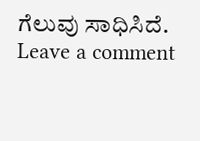ಗೆಲುವು ಸಾಧಿಸಿದೆ.
Leave a comment